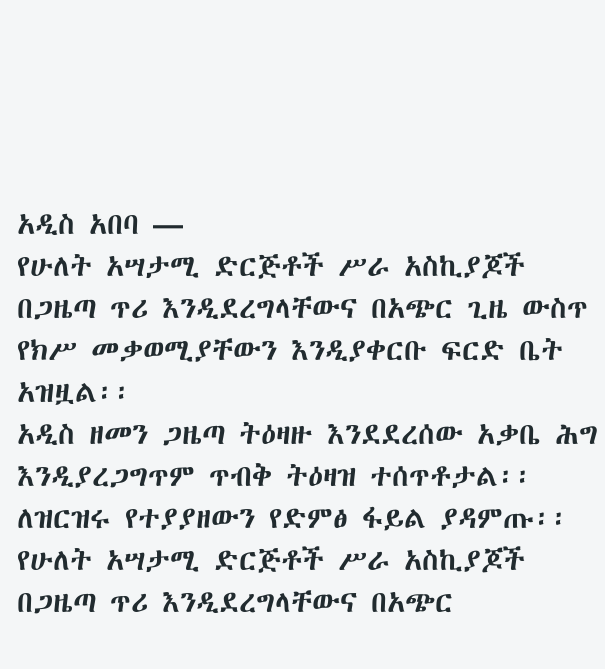አዲስ አበባ —
የሁለት አሣታሚ ድርጅቶች ሥራ አስኪያጆች በጋዜጣ ጥሪ እንዲደረግላቸውና በአጭር ጊዜ ውስጥ የክሥ መቃወሚያቸውን እንዲያቀርቡ ፍርድ ቤት አዝዟል፡፡
አዲስ ዘመን ጋዜጣ ትዕዛዙ እንደደረሰው አቃቤ ሕግ እንዲያረጋግጥም ጥብቅ ትዕዛዝ ተሰጥቶታል፡፡
ለዝርዝሩ የተያያዘውን የድምፅ ፋይል ያዳምጡ፡፡
የሁለት አሣታሚ ድርጅቶች ሥራ አስኪያጆች በጋዜጣ ጥሪ እንዲደረግላቸውና በአጭር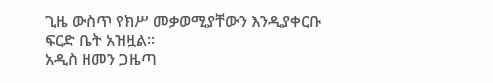ጊዜ ውስጥ የክሥ መቃወሚያቸውን እንዲያቀርቡ ፍርድ ቤት አዝዟል፡፡
አዲስ ዘመን ጋዜጣ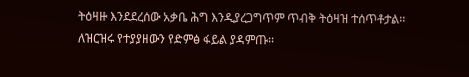ትዕዛዙ እንደደረሰው አቃቤ ሕግ እንዲያረጋግጥም ጥብቅ ትዕዛዝ ተሰጥቶታል፡፡
ለዝርዝሩ የተያያዘውን የድምፅ ፋይል ያዳምጡ፡፡